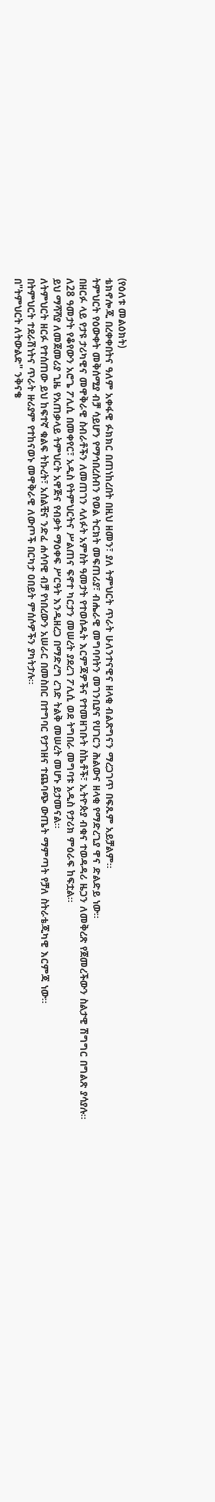(የዕለቱ መልዕክት)
ቴክኖሎጂ በረቀቀበትና ዓለም አቀፋዊ ፉክክር በጠነከረበት በዚህ ዘመን፣ ያለ ትምህርት ጥራት ሁለንተናዊና ዘላቂ ብልጽግናን ማረጋገጥ በፍጹም አይቻልም።
ትምህርት የዕውቀት መቅሰሚያ ብቻ ሳይሆን የማኅበረሰብን የወል ትርክት መፍጠሪያ፣ ብሔራዊ መግባባትን መገንቢያና የሀገርን ሕልውና ዘላቂ የማድረጊያ ዋና ድልድይ ነው።
በዘርፉ ላይ የታዩ ታሪካዊና መዋቅራዊ ስብራቶችን ለመጠገን ላለፉት አምስት ዓመታት የተወሰዱት እርምጃዎችና የተመዘገቡት ስኬቶች፣ ኢትዮጵያ ብቁና ተወዳዳሪ ዜጋን ለመቅረጽ የጀመረችውን ስልታዊ ሽግግር በግልጽ ያሳያሉ።
ለ28 ዓመታት የቆየውን አሮጌ ፖሊሲ በመቀየር፣ አዲስ የትምህርትና ሥልጠና ፍኖተ ካርታን መሠረት ያደረገ ፖሊሲ ወደ ትግበራ መግባቱ አዲስ የታሪክ ምዕራፍ ከፍቷል።
ይህ ማሻሻያ ለመጀመሪያ ጊዜ የአጠቃላይ ትምህርት አዋጅና የብቃት ማዕቀፍ ሥርዓት እንዲዘረጋ በማድረግ ረገድ ትልቅ መሠረት መሆኑ ይታመናል።
ለትምህርት ዘርፉ የተሰጠው ይህ ከፍተኛ ቁልፍ ትኩረት፣ አሰልቺና ንድፈ ሐሳባዊ ብቻ የነበረውን አሠራር በመስበር በተግባር የታገዘና ተጨባጭ ውጤት ማምጣት የቻለ ስትራቴጂካዊ እርምጃ ነው።
በትምህርት ተደራሽነትና ጥራት ዙሪያም የተከናወኑ መዋቅራዊ ለውጦች በርካታ ዐበይት ምሰሶዎችን ያካትታሉ።
በ"ትምህርት ለትውልድ" ንቅናቄ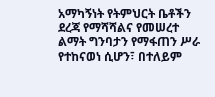አማካኝነት የትምህርት ቤቶችን ደረጃ የማሻሻልና የመሠረተ ልማት ግንባታን የማፋጠን ሥራ የተከናወነ ሲሆን፣ በተለይም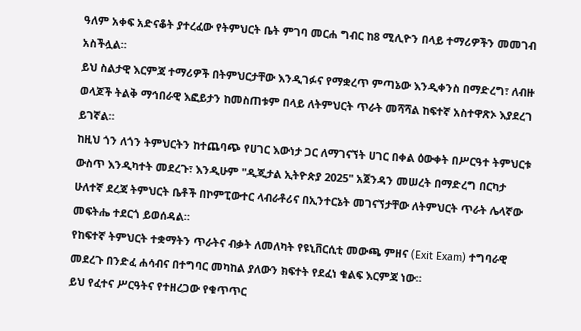ዓለም አቀፍ አድናቆት ያተረፈው የትምህርት ቤት ምገባ መርሐ ግብር ከ8 ሚሊዮን በላይ ተማሪዎችን መመገብ አስችሏል።
ይህ ስልታዊ እርምጃ ተማሪዎች በትምህርታቸው እንዲገፉና የማቋረጥ ምጣኔው እንዲቀንስ በማድረግ፣ ለብዙ ወላጆች ትልቅ ማኅበራዊ እፎይታን ከመስጠቱም በላይ ለትምህርት ጥራት መሻሻል ከፍተኛ አስተዋጽኦ እያደረገ ይገኛል።
ከዚህ ጎን ለጎን ትምህርትን ከተጨባጭ የሀገር እውነታ ጋር ለማገናኘት ሀገር በቀል ዕውቀት በሥርዓተ ትምህርቱ ውስጥ እንዲካተት መደረጉ፣ እንዲሁም "ዲጂታል ኢትዮጵያ 2025" አጀንዳን መሠረት በማድረግ በርካታ ሁለተኛ ደረጃ ትምህርት ቤቶች በኮምፒውተር ላብራቶሪና በኢንተርኔት መገናኘታቸው ለትምህርት ጥራት ሌላኛው መፍትሔ ተደርጎ ይወሰዳል።
የከፍተኛ ትምህርት ተቋማትን ጥራትና ብቃት ለመለካት የዩኒቨርሲቲ መውጫ ምዘና (Exit Exam) ተግባራዊ መደረጉ በንድፈ ሐሳብና በተግባር መካከል ያለውን ክፍተት የደፈነ ቁልፍ እርምጃ ነው።
ይህ የፈተና ሥርዓትና የተዘረጋው የቁጥጥር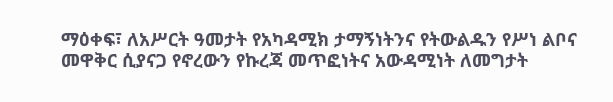ማዕቀፍ፣ ለአሥርት ዓመታት የአካዳሚክ ታማኝነትንና የትውልዱን የሥነ ልቦና መዋቅር ሲያናጋ የኖረውን የኩረጃ መጥፎነትና አውዳሚነት ለመግታት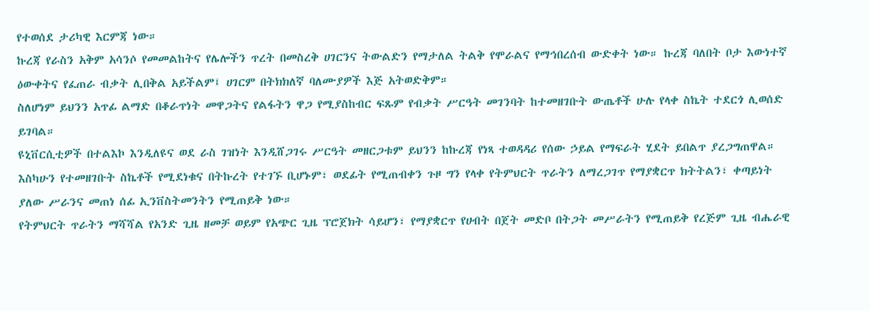የተወሰደ ታሪካዊ እርምጃ ነው።
ኩረጃ የራስን አቅም አሳንሶ የመመልከትና የሌሎችን ጥረት በመስረቅ ሀገርንና ትውልድን የማታለል ትልቅ የሞራልና የማኅበረሰብ ውድቀት ነው። ኩረጃ ባለበት ቦታ እውነተኛ ዕውቀትና የፈጠራ ብቃት ሊበቅል አይችልም፤ ሀገርም በትክክለኛ ባለሙያዎች እጅ አትወድቅም።
ስለሆነም ይህንን አጥፊ ልማድ በቆራጥነት መዋጋትና የልፋትን ዋጋ የሚያስከብር ፍጹም የብቃት ሥርዓት መገንባት ከተመዘገቡት ውጤቶች ሁሉ የላቀ ስኬት ተደርጎ ሊወሰድ ይገባል።
ዩኒቨርሲቲዎች በተልእኮ እንዲለዩና ወደ ራስ ገዝነት እንዲሸጋገሩ ሥርዓት መዘርጋቱም ይህንን ከኩረጃ የነጻ ተወዳዳሪ የሰው ኃይል የማፍራት ሂደት ይበልጥ ያረጋግጠዋል።
እስካሁን የተመዘገቡት ስኬቶች የሚደነቁና በትኩረት የተገኙ ቢሆኑም፣ ወደፊት የሚጠብቀን ጉዞ ግን የላቀ የትምህርት ጥራትን ለማረጋገጥ የማያቋርጥ ክትትልን፣ ቀጣይነት ያለው ሥራንና መጠነ ሰፊ ኢንቨስትመንትን የሚጠይቅ ነው።
የትምህርት ጥራትን ማሻሻል የአንድ ጊዜ ዘመቻ ወይም የአጭር ጊዜ ፕሮጀክት ሳይሆን፣ የማያቋርጥ የሀብት በጀት መድቦ በትጋት መሥራትን የሚጠይቅ የረጅም ጊዜ ብሔራዊ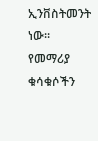ኢንቨስትመንት ነው።
የመማሪያ ቁሳቁሶችን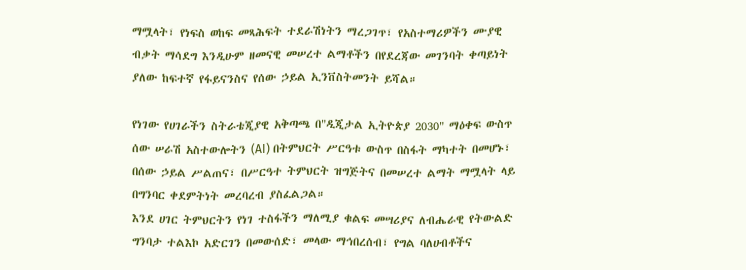ማሟላት፣ የነፍስ ወከፍ መጻሕፍት ተደራሽነትን ማረጋገጥ፣ የአስተማሪዎችን ሙያዊ ብቃት ማሳደግ እንዲሁም ዘመናዊ መሠረተ ልማቶችን በየደረጃው መገንባት ቀጣይነት ያለው ከፍተኛ የፋይናንስና የሰው ኃይል ኢንቨስትመንት ይሻል።

የነገው የሀገራችን ስትራቴጂያዊ አቅጣጫ በ"ዲጂታል ኢትዮጵያ 2030" ማዕቀፍ ውስጥ ሰው ሠራሽ አስተውሎትን (AI) በትምህርት ሥርዓቱ ውስጥ በስፋት ማካተት በመሆኑ፣ በሰው ኃይል ሥልጠና፣ በሥርዓተ ትምህርት ዝግጅትና በመሠረተ ልማት ማሟላት ላይ በግንባር ቀደምትነት መረባረብ ያስፈልጋል።
እንደ ሀገር ትምህርትን የነገ ተስፋችን ማለሚያ ቁልፍ መሣሪያና ለብሔራዊ የትውልድ ግንባታ ተልእኮ አድርገን በመውሰድ፣ መላው ማኅበረሰብ፣ የግል ባለሀብቶችና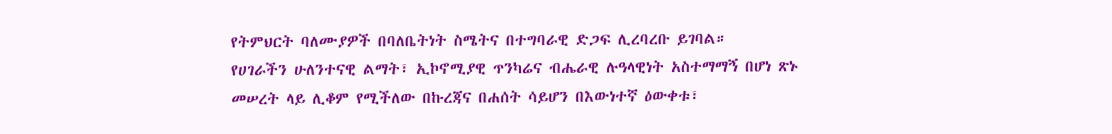የትምህርት ባለሙያዎች በባለቤትነት ስሜትና በተግባራዊ ድጋፍ ሊረባረቡ ይገባል።
የሀገራችን ሁለንተናዊ ልማት፣ ኢኮኖሚያዊ ጥንካሬና ብሔራዊ ሉዓላዊነት አስተማማኝ በሆነ ጽኑ መሠረት ላይ ሊቆም የሚችለው በኩረጃና በሐሰት ሳይሆን በእውነተኛ ዕውቀቱ፣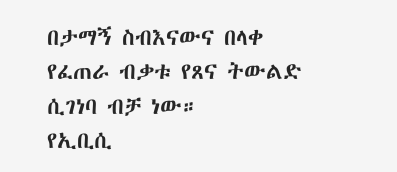በታማኝ ስብእናውና በላቀ የፈጠራ ብቃቱ የጸና ትውልድ ሲገነባ ብቻ ነው።
የኢቢሲ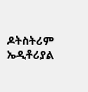ዶትስትሪም ኤዲቶሪያል